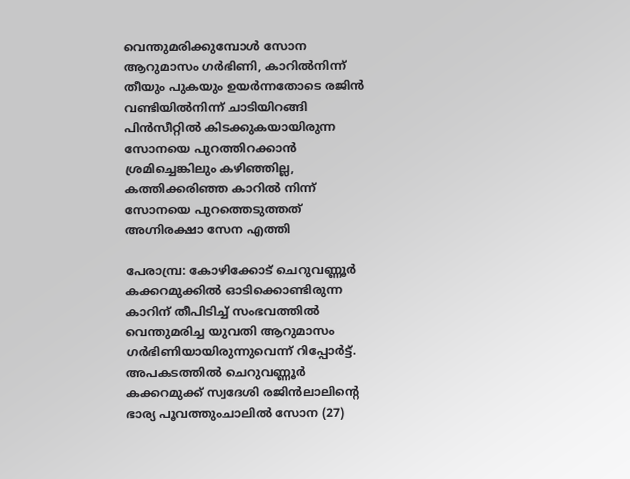വെന്തുമരിക്കുമ്പോൾ സോന ആറുമാസം ഗർഭിണി, കാറിൽനിന്ന് തീയും പുകയും ഉയർന്നതോടെ രജിൻ വണ്ടിയിൽനിന്ന് ചാടിയിറങ്ങി പിൻസീറ്റിൽ കിടക്കുകയായിരുന്ന സോനയെ പുറത്തിറക്കാൻ ശ്രമിച്ചെങ്കിലും കഴിഞ്ഞില്ല, കത്തിക്കരിഞ്ഞ കാറിൽ നിന്ന് സോനയെ പുറത്തെടുത്തത് അഗ്നിരക്ഷാ സേന എത്തി

പേരാമ്പ്ര: കോഴിക്കോട് ചെറുവണ്ണൂർ കക്കറമുക്കിൽ ഓടിക്കൊണ്ടിരുന്ന കാറിന് തീപിടിച്ച് സംഭവത്തിൽ വെന്തുമരിച്ച യുവതി ആറുമാസം ഗർഭിണിയായിരുന്നുവെന്ന് റിപ്പോർട്ട്. അപകടത്തിൽ ചെറുവണ്ണൂർ കക്കറമുക്ക് സ്വദേശി രജിൻലാലിന്റെ ഭാര്യ പൂവത്തുംചാലിൽ സോന (27)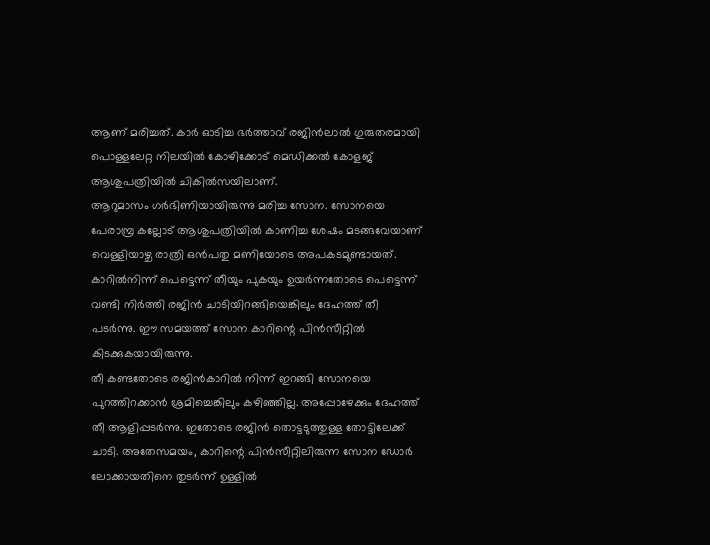ആണ് മരിച്ചത്. കാർ ഓടിച്ച ഭർത്താവ് രജിൻലാൽ ഗുരുതരമായി പൊള്ളലേറ്റ നിലയിൽ കോഴിക്കോട് മെഡിക്കൽ കോളജ് ആശുപത്രിയിൽ ചികിൽസയിലാണ്.
ആറുമാസം ഗർഭിണിയായിരുന്നു മരിച്ച സോന. സോനയെ പേരാമ്പ്ര കല്ലോട് ആശുപത്രിയിൽ കാണിച്ച ശേഷം മടങ്ങവേയാണ് വെള്ളിയാഴ്ച രാത്രി ഒൻപതു മണിയോടെ അപകടമുണ്ടായത്. കാറിൽനിന്ന് പെട്ടെന്ന് തീയും പുകയും ഉയർന്നതോടെ പെട്ടെന്ന് വണ്ടി നിർത്തി രജിൻ ചാടിയിറങ്ങിയെങ്കിലും ദേഹത്ത് തീ പടർന്നു. ഈ സമയത്ത് സോന കാറിന്റെ പിൻസീറ്റിൽ കിടക്കുകയായിരുന്നു.
തീ കണ്ടതോടെ രജിൻകാറിൽ നിന്ന് ഇറങ്ങി സോനയെ പുറത്തിറക്കാൻ ശ്രമിച്ചെങ്കിലും കഴിഞ്ഞില്ല. അപ്പോഴേക്കും ദേഹത്ത് തീ ആളിപ്പടർന്നു. ഇതോടെ രജിൻ തൊട്ടടുത്തുള്ള തോട്ടിലേക്ക് ചാടി. അതേസമയം, കാറിന്റെ പിൻസീറ്റിലിരുന്ന സോന ഡോർ ലോക്കായതിനെ തുടർന്ന് ഉള്ളിൽ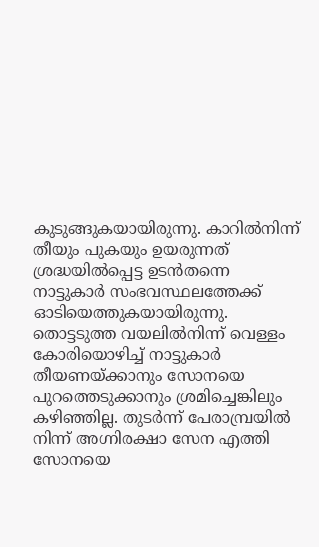കുടുങ്ങുകയായിരുന്നു. കാറിൽനിന്ന് തീയും പുകയും ഉയരുന്നത് ശ്രദ്ധയിൽപ്പെട്ട ഉടൻതന്നെ നാട്ടുകാർ സംഭവസ്ഥലത്തേക്ക് ഓടിയെത്തുകയായിരുന്നു. തൊട്ടടുത്ത വയലിൽനിന്ന് വെള്ളം കോരിയൊഴിച്ച് നാട്ടുകാർ തീയണയ്ക്കാനും സോനയെ പുറത്തെടുക്കാനും ശ്രമിച്ചെങ്കിലും കഴിഞ്ഞില്ല. തുടർന്ന് പേരാമ്പ്രയിൽ നിന്ന് അഗ്നിരക്ഷാ സേന എത്തി സോനയെ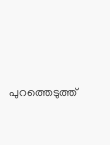പുറത്തെടുത്ത്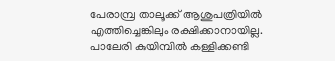പേരാമ്പ്ര താലൂക്ക് ആശുപത്രിയിൽ എത്തിച്ചെങ്കിലും രക്ഷിക്കാനായില്ല. പാലേരി കുയിമ്പിൽ കള്ളിക്കണ്ടി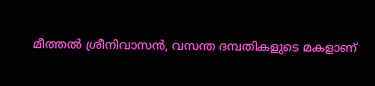മീത്തൽ ശ്രീനിവാസൻ, വസന്ത ദമ്പതികളുടെ മകളാണ്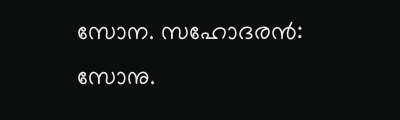സോന. സഹോദരൻ: സോനു.